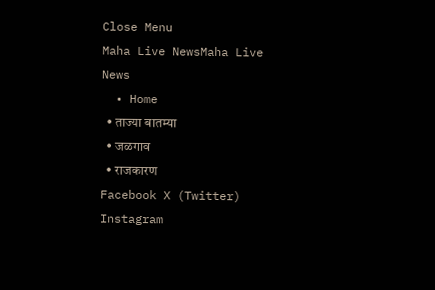Close Menu
Maha Live NewsMaha Live News
  • Home
  • ताज्या बातम्या
  • जळगाव
  • राजकारण
Facebook X (Twitter) Instagram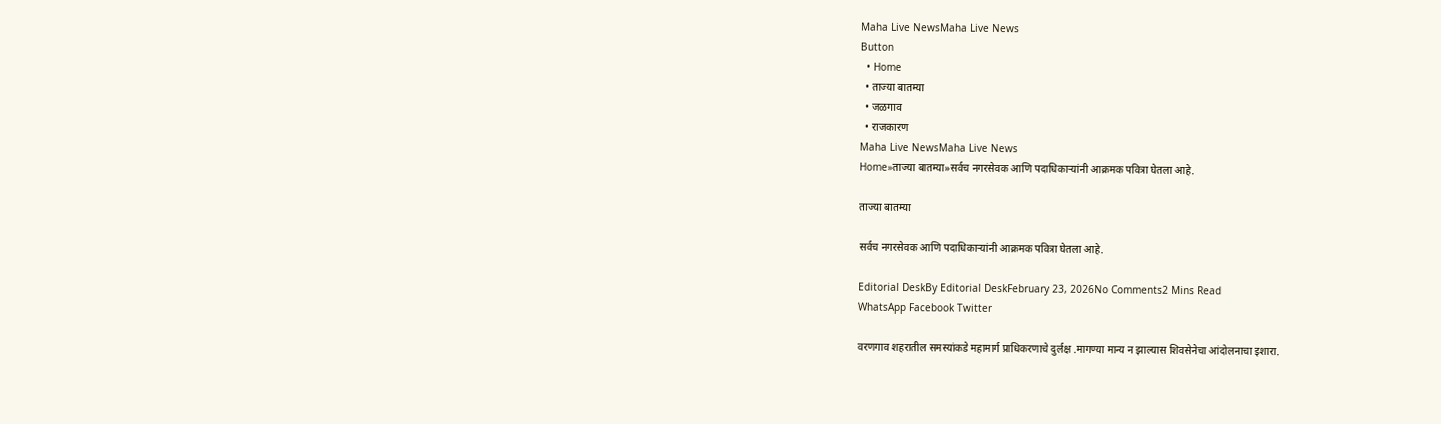Maha Live NewsMaha Live News
Button
  • Home
  • ताज्या बातम्या
  • जळगाव
  • राजकारण
Maha Live NewsMaha Live News
Home»ताज्या बातम्या»सर्वच नगरसेवक आणि पदाधिकाऱ्यांनी आक्रमक पवित्रा घेतला आहे.

ताज्या बातम्या

सर्वच नगरसेवक आणि पदाधिकाऱ्यांनी आक्रमक पवित्रा घेतला आहे.

Editorial DeskBy Editorial DeskFebruary 23, 2026No Comments2 Mins Read
WhatsApp Facebook Twitter

वरणगाव शहरातील समस्यांकडे महामार्ग प्राधिकरणाचे दुर्लक्ष .मागण्या मान्य न झाल्यास शिवसेनेचा आंदोलनाचा इशारा.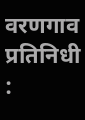वरणगाव प्रतिनिधी :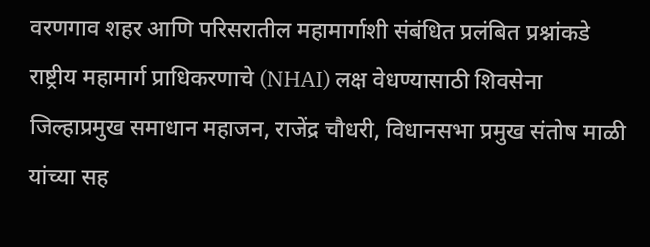वरणगाव शहर आणि परिसरातील महामार्गाशी संबंधित प्रलंबित प्रश्नांकडे राष्ट्रीय महामार्ग प्राधिकरणाचे (NHAI) लक्ष वेधण्यासाठी शिवसेना जिल्हाप्रमुख समाधान महाजन, राजेंद्र चौधरी, विधानसभा प्रमुख संतोष माळी यांच्या सह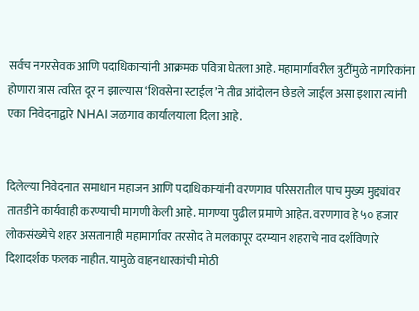सर्वच नगरसेवक आणि पदाधिकाऱ्यांनी आक्रमक पवित्रा घेतला आहे. महामार्गावरील त्रुटींमुळे नागरिकांना होणारा त्रास त्वरित दूर न झाल्यास ‘शिवसेना स्टाईल’ने तीव्र आंदोलन छेडले जाईल असा इशारा त्यांनी एका निवेदनाद्वारे NHAI जळगाव कार्यालयाला दिला आहे.


दिलेल्या निवेदनात समाधान महाजन आणि पदाधिकाऱ्यांनी वरणगाव परिसरातील पाच मुख्य मुद्द्यांवर तातडीने कार्यवाही करण्याची मागणी केली आहे. मागण्या पुढील प्रमाणे आहेत. वरणगाव हे ५० हजार लोकसंख्येचे शहर असतानाही महामार्गावर तरसोद ते मलकापूर दरम्यान शहराचे नाव दर्शविणारे दिशादर्शक फलक नाहीत. यामुळे वाहनधारकांची मोठी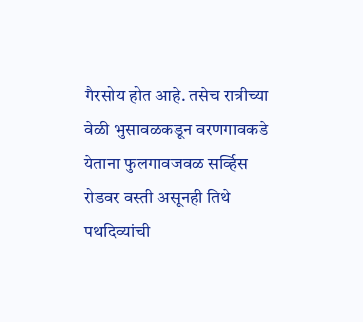गैरसोय होत आहे. तसेच रात्रीच्या वेळी भुसावळकडून वरणगावकडे येताना फुलगावजवळ सर्व्हिस रोडवर वस्ती असूनही तिथे पथदिव्यांची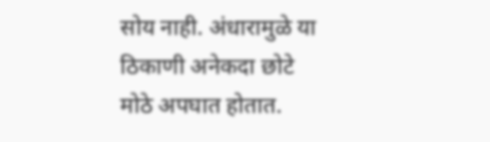सोय नाही. अंधारामुळे या ठिकाणी अनेकदा छोटे मोठे अपघात होतात.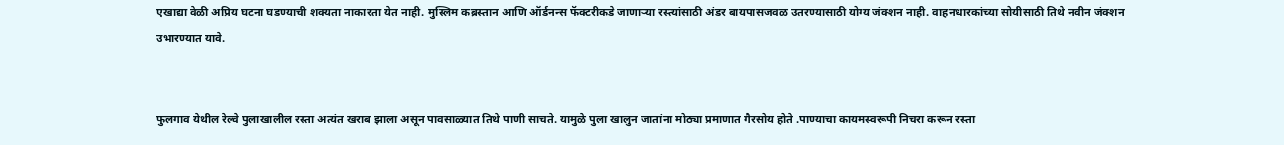एखाद्या वेळी अप्रिय घटना घडण्याची शक्यता नाकारता येत नाही. मुस्लिम कब्रस्तान आणि ऑर्डनन्स फॅक्टरीकडे जाणाऱ्या रस्त्यांसाठी अंडर बायपासजवळ उतरण्यासाठी योग्य जंक्शन नाही. वाहनधारकांच्या सोयीसाठी तिथे नवीन जंक्शन उभारण्यात यावे.


फुलगाव येथील रेल्वे पुलाखालील रस्ता अत्यंत खराब झाला असून पावसाळ्यात तिथे पाणी साचते. यामुळे पुला खालुन जातांना मोठ्या प्रमाणात गैरसोय होते .पाण्याचा कायमस्वरूपी निचरा करून रस्ता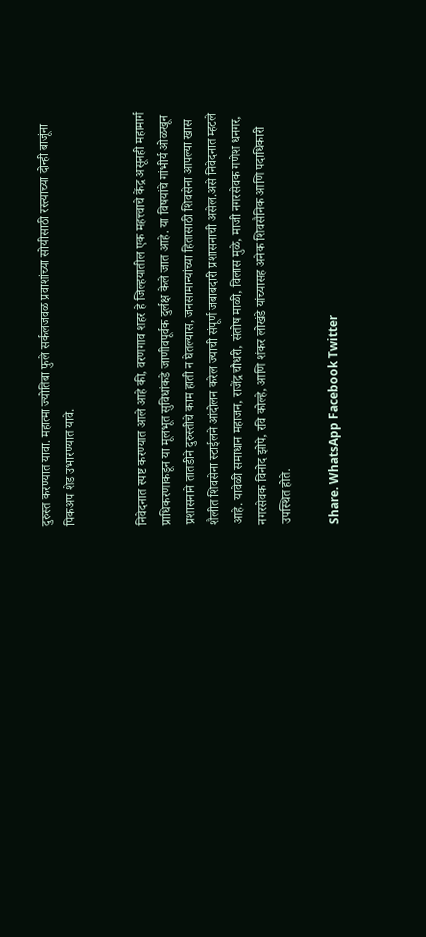दुरुस्त करण्यात यावा. महात्मा ज्योतिबा फुले सर्कलजवळ प्रवाशांच्या सोयीसाठी रस्त्याच्या दोन्ही बाजूंना पिकअप शेड उभारण्यात यावे.


निवेदनात स्पष्ट करण्यात आले आहे की, वरणगाव शहर हे जिल्हयातील एक महत्त्वाचे केंद्र असूनही महामार्ग प्राधिकरणाकडून या मूलभूत सुविधांकडे जाणीवपूर्वक दुर्लक्ष केले जात आहे. या विषयांचे गांभीर्य ओळखून प्रशासनाने तातडीने दुरुस्तीचे काम हाती न घेतल्यास, जनसामान्यांच्या हितासाठी शिवसेना आपल्या खास शैलीत शिवसेना स्टाईलने आंदोलन करेल ज्याची संपूर्ण जबाबदारी प्रशासनाची असेल.असे निवेदनात म्हटले आहे. यावेळी समाधान महाजन, राजेंद्र चौधरी, संतोष माळी, विलास मुळे, माजी नगरसेवक गणेश धनगर, नगरसेवक विनोद झोपे, रवि कोल्हे, आणि शंकर लोखंडे यांच्यासह अनेक शिवसैनिक आणि पदाधिकारी उपस्थित होते.

Share. WhatsApp Facebook Twitter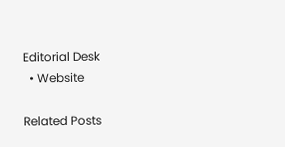Editorial Desk
  • Website

Related Posts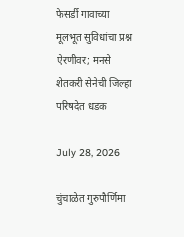फेसर्डी गावाच्या मूलभूत सुविधांचा प्रश्न ऐरणीवर; मनसे शेतकरी सेनेची जिल्हा परिषदेत धडक

July 28, 2026

चुंचाळेत गुरुपौर्णिमा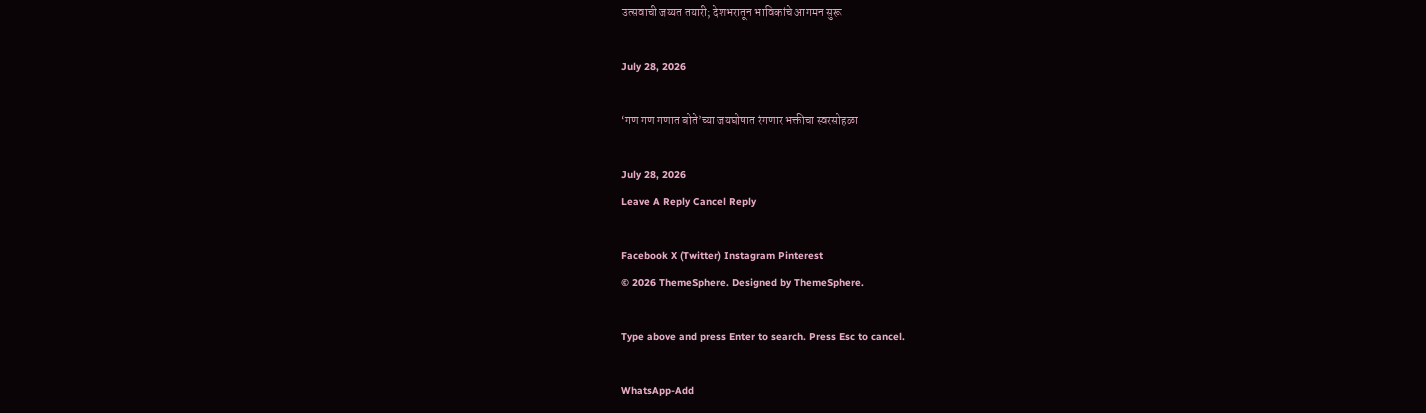उत्सवाची जय्यत तयारी; देशभरातून भाविकांचे आगमन सुरू

July 28, 2026

‘गण गण गणात बोते’च्या जयघोषात रंगणार भक्तीचा स्वरसोहळा

July 28, 2026
Leave A Reply Cancel Reply

Facebook X (Twitter) Instagram Pinterest
© 2026 ThemeSphere. Designed by ThemeSphere.

Type above and press Enter to search. Press Esc to cancel.

WhatsApp-Add